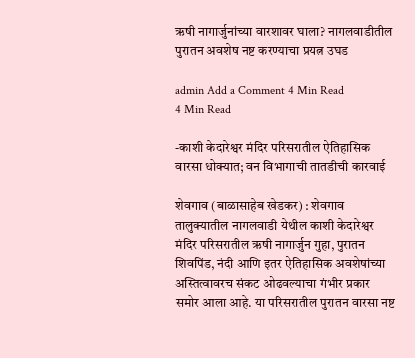ऋषी नागार्जुनांच्या वारशावर घाला? नागलवाडीतील पुरातन अवशेष नष्ट करण्याचा प्रयत्न उघड

admin Add a Comment 4 Min Read
4 Min Read

-काशी केदारेश्वर मंदिर परिसरातील ऐतिहासिक वारसा धोक्यात; वन विभागाची तातडीची कारवाई

शेवगाव (बाळासाहेब खेडकर) : शेवगाव तालुक्यातील नागलवाडी येथील काशी केदारेश्वर मंदिर परिसरातील ऋषी नागार्जुन गुहा, पुरातन शिवपिंड, नंदी आणि इतर ऐतिहासिक अवशेषांच्या अस्तित्वावरच संकट ओढवल्याचा गंभीर प्रकार समोर आला आहे. या परिसरातील पुरातन वारसा नष्ट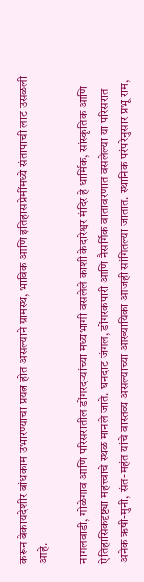करून बेकायदेशीर बांधकाम उभारण्याचा प्रयत्न होत असल्याने ग्रामस्थ, भाविक आणि इतिहासप्रेमींमध्ये संतापाची लाट उसळली आहे.

नागलवाडी, गोळेगाव आणि परिसरातील डोंगरदऱ्यांच्या मध्यभागी वसलेले काशी केदारेश्वर मंदिर हे धार्मिक, सांस्कृतिक आणि ऐतिहासिकदृष्ट्या महत्त्वाचे स्थळ मानले जाते. घनदाट जंगल, डोंगरकपारी आणि नैसर्गिक वातावरणात वसलेल्या या परिसरात अनेक ऋषी-मुनी, संत-महंत यांचे वास्तव्य असल्याच्या आख्यायिका आजही सांगितल्या जातात. स्थानिक परंपरेनुसार प्रभू राम,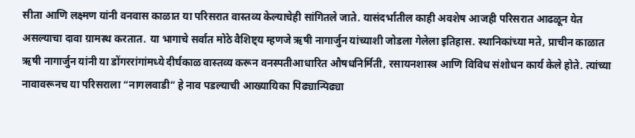सीता आणि लक्ष्मण यांनी वनवास काळात या परिसरात वास्तव्य केल्याचेही सांगितले जाते. यासंदर्भातील काही अवशेष आजही परिसरात आढळून येत असल्याचा दावा ग्रामस्थ करतात. या भागाचे सर्वात मोठे वैशिष्ट्य म्हणजे ऋषी नागार्जुन यांच्याशी जोडला गेलेला इतिहास. स्थानिकांच्या मते, प्राचीन काळात ऋषी नागार्जुन यांनी या डोंगररांगांमध्ये दीर्घकाळ वास्तव्य करून वनस्पतीआधारित औषधनिर्मिती, रसायनशास्त्र आणि विविध संशोधन कार्य केले होते. त्यांच्या नावावरूनच या परिसराला “नागलवाडी” हे नाव पडल्याची आख्यायिका पिढ्यान्पिढ्या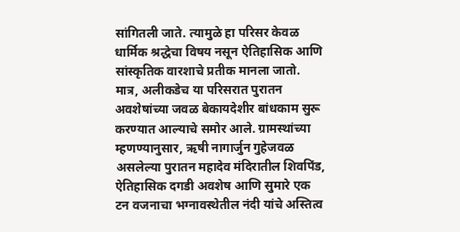सांगितली जाते. त्यामुळे हा परिसर केवळ धार्मिक श्रद्धेचा विषय नसून ऐतिहासिक आणि सांस्कृतिक वारशाचे प्रतीक मानला जातो. मात्र, अलीकडेच या परिसरात पुरातन अवशेषांच्या जवळ बेकायदेशीर बांधकाम सुरू करण्यात आल्याचे समोर आले. ग्रामस्थांच्या म्हणण्यानुसार, ऋषी नागार्जुन गुहेजवळ असलेल्या पुरातन महादेव मंदिरातील शिवपिंड, ऐतिहासिक दगडी अवशेष आणि सुमारे एक टन वजनाचा भग्नावस्थेतील नंदी यांचे अस्तित्व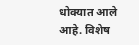धोक्यात आले आहे. विशेष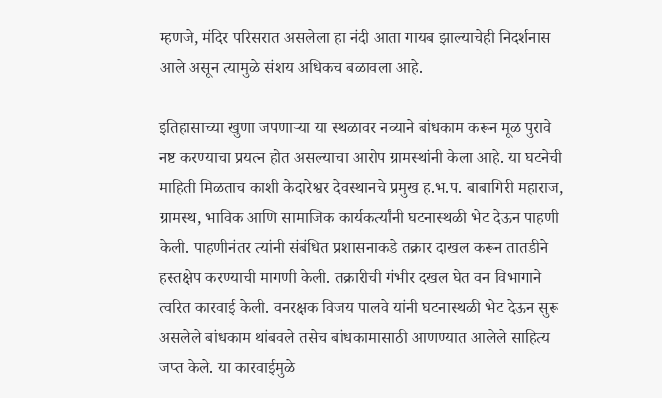म्हणजे, मंदिर परिसरात असलेला हा नंदी आता गायब झाल्याचेही निदर्शनास आले असून त्यामुळे संशय अधिकच बळावला आहे.

इतिहासाच्या खुणा जपणाऱ्या या स्थळावर नव्याने बांधकाम करून मूळ पुरावे नष्ट करण्याचा प्रयत्न होत असल्याचा आरोप ग्रामस्थांनी केला आहे. या घटनेची माहिती मिळताच काशी केदारेश्वर देवस्थानचे प्रमुख ह.भ.प. बाबागिरी महाराज, ग्रामस्थ, भाविक आणि सामाजिक कार्यकर्त्यांनी घटनास्थळी भेट देऊन पाहणी केली. पाहणीनंतर त्यांनी संबंधित प्रशासनाकडे तक्रार दाखल करून तातडीने हस्तक्षेप करण्याची मागणी केली. तक्रारीची गंभीर दखल घेत वन विभागाने त्वरित कारवाई केली. वनरक्षक विजय पालवे यांनी घटनास्थळी भेट देऊन सुरू असलेले बांधकाम थांबवले तसेच बांधकामासाठी आणण्यात आलेले साहित्य जप्त केले. या कारवाईमुळे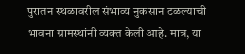पुरातन स्थळावरील संभाव्य नुकसान टळल्याची भावना ग्रामस्थांनी व्यक्त केली आहे. मात्र, या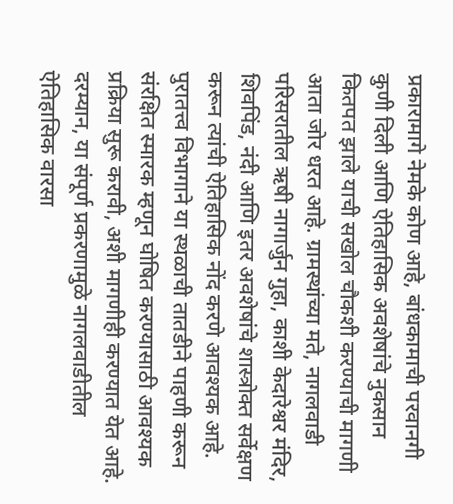प्रकारामागे नेमके कोण आहे, बांधकामाची परवानगी कुणी दिली आणि ऐतिहासिक अवशेषांचे नुकसान कितपत झाले याची सखोल चौकशी करण्याची मागणी आता जोर धरत आहे. ग्रामस्थांच्या मते, नागलवाडी परिसरातील ऋषी नागार्जुन गुहा, काशी केदारेश्वर मंदिर, शिवपिंड, नंदी आणि इतर अवशेषांचे शास्त्रोक्त सर्वेक्षण करून त्यांची ऐतिहासिक नोंद करणे आवश्यक आहे. पुरातत्त्व विभागाने या स्थळाची तातडीने पाहणी करून संरक्षित स्मारक म्हणून घोषित करण्यासाठी आवश्यक प्रक्रिया सुरू करावी, अशी मागणीही करण्यात येत आहे. दरम्यान, या संपूर्ण प्रकरणामुळे नागलवाडीतील ऐतिहासिक वारसा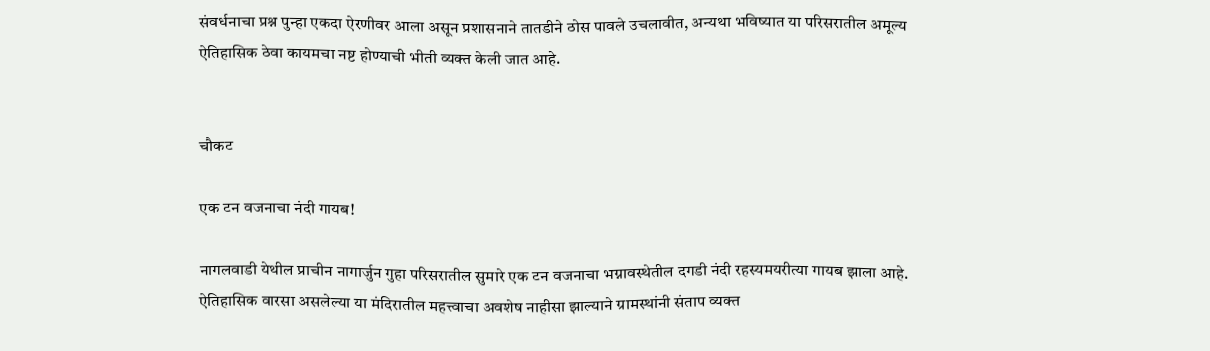संवर्धनाचा प्रश्न पुन्हा एकदा ऐरणीवर आला असून प्रशासनाने तातडीने ठोस पावले उचलावीत, अन्यथा भविष्यात या परिसरातील अमूल्य ऐतिहासिक ठेवा कायमचा नष्ट होण्याची भीती व्यक्त केली जात आहे.


चौकट

एक टन वजनाचा नंदी गायब!

नागलवाडी येथील प्राचीन नागार्जुन गुहा परिसरातील सुमारे एक टन वजनाचा भग्नावस्थेतील दगडी नंदी रहस्यमयरीत्या गायब झाला आहे. ऐतिहासिक वारसा असलेल्या या मंदिरातील महत्त्वाचा अवशेष नाहीसा झाल्याने ग्रामस्थांनी संताप व्यक्त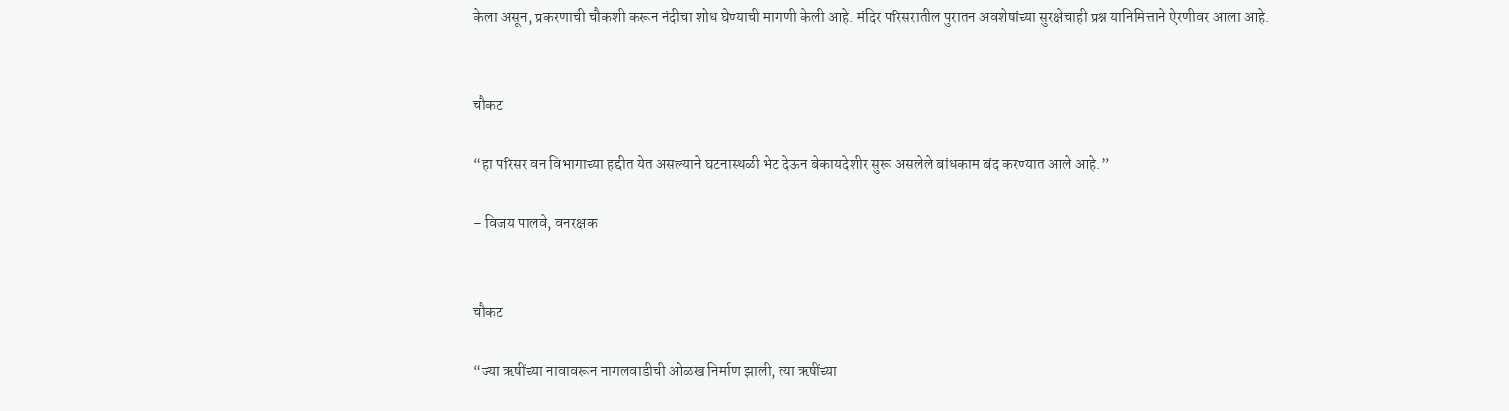केला असून, प्रकरणाची चौकशी करून नंदीचा शोध घेण्याची मागणी केली आहे. मंदिर परिसरातील पुरातन अवशेषांच्या सुरक्षेचाही प्रश्न यानिमित्ताने ऐरणीवर आला आहे.


चौकट

“हा परिसर वन विभागाच्या हद्दीत येत असल्याने घटनास्थळी भेट देऊन बेकायदेशीर सुरू असलेले बांधकाम बंद करण्यात आले आहे.”

– विजय पालवे, वनरक्षक


चौकट

“ज्या ऋषींच्या नावावरून नागलवाडीची ओळख निर्माण झाली, त्या ऋषींच्या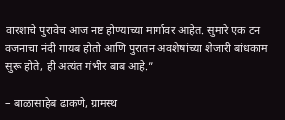वारशाचे पुरावेच आज नष्ट होण्याच्या मार्गावर आहेत. सुमारे एक टन वजनाचा नंदी गायब होतो आणि पुरातन अवशेषांच्या शेजारी बांधकाम सुरू होते, ही अत्यंत गंभीर बाब आहे.”

– बाळासाहेब ढाकणे, ग्रामस्थ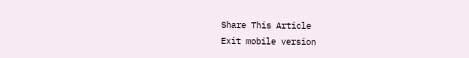Share This Article
Exit mobile version